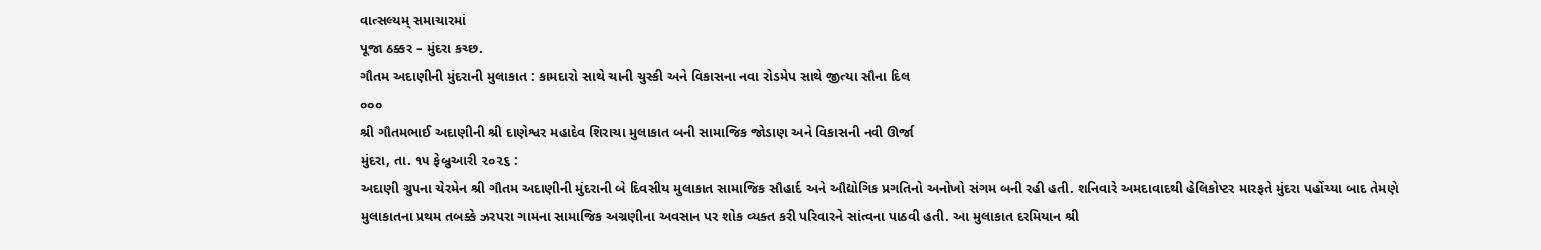વાત્સલ્યમ્ સમાચારમાં
પૂજા ઠક્કર – મુંદરા કચ્છ.
ગૌતમ અદાણીની મુંદરાની મુલાકાત : કામદારો સાથે ચાની ચુસ્કી અને વિકાસના નવા રોડમેપ સાથે જીત્યા સૌના દિલ
૦૦૦
શ્રી ગૌતમભાઈ અદાણીની શ્રી દાણેશ્વર મહાદેવ શિરાચા મુલાકાત બની સામાજિક જોડાણ અને વિકાસની નવી ઊર્જા
મુંદરા, તા. ૧૫ ફેબ્રુઆરી ૨૦૨૬ :
અદાણી ગ્રુપના ચેરમેન શ્રી ગૌતમ અદાણીની મુંદરાની બે દિવસીય મુલાકાત સામાજિક સૌહાર્દ અને ઔદ્યોગિક પ્રગતિનો અનોખો સંગમ બની રહી હતી. શનિવારે અમદાવાદથી હેલિકોપ્ટર મારફતે મુંદરા પહોંચ્યા બાદ તેમણે મુલાકાતના પ્રથમ તબક્કે ઝરપરા ગામના સામાજિક અગ્રણીના અવસાન પર શોક વ્યક્ત કરી પરિવારને સાંત્વના પાઠવી હતી. આ મુલાકાત દરમિયાન શ્રી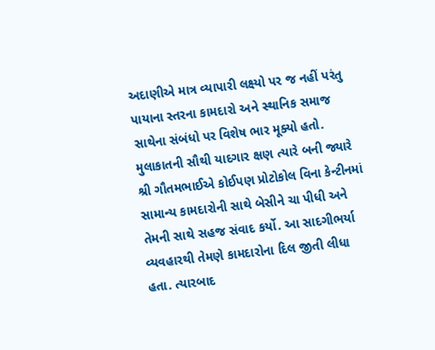અદાણીએ માત્ર વ્યાપારી લક્ષ્યો પર જ નહીં પરંતુ પાયાના સ્તરના કામદારો અને સ્થાનિક સમાજ સાથેના સંબંધો પર વિશેષ ભાર મૂક્યો હતો.
મુલાકાતની સૌથી યાદગાર ક્ષણ ત્યારે બની જ્યારે શ્રી ગૌતમભાઈએ કોઈપણ પ્રોટોકોલ વિના કેન્ટીનમાં સામાન્ય કામદારોની સાથે બેસીને ચા પીધી અને તેમની સાથે સહજ સંવાદ કર્યો. આ સાદગીભર્યા વ્યવહારથી તેમણે કામદારોના દિલ જીતી લીધા હતા. ત્યારબાદ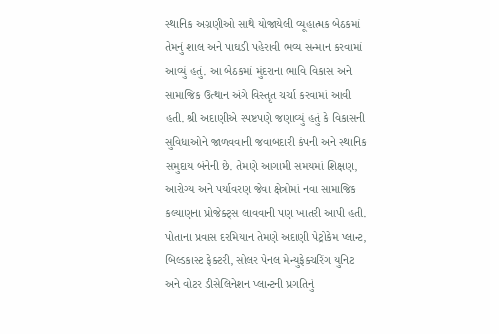સ્થાનિક અગ્રણીઓ સાથે યોજાયેલી વ્યૂહાત્મક બેઠકમાં તેમનું શાલ અને પાઘડી પહેરાવી ભવ્ય સન્માન કરવામાં આવ્યું હતું. આ બેઠકમાં મુંદરાના ભાવિ વિકાસ અને સામાજિક ઉત્થાન અંગે વિસ્તૃત ચર્ચા કરવામાં આવી હતી. શ્રી અદાણીએ સ્પષ્ટપણે જણાવ્યું હતું કે વિકાસની સુવિધાઓને જાળવવાની જવાબદારી કંપની અને સ્થાનિક સમુદાય બંનેની છે. તેમણે આગામી સમયમાં શિક્ષણ, આરોગ્ય અને પર્યાવરણ જેવા ક્ષેત્રોમાં નવા સામાજિક કલ્યાણના પ્રોજેક્ટ્સ લાવવાની પણ ખાતરી આપી હતી.
પોતાના પ્રવાસ દરમિયાન તેમણે અદાણી પેટ્રોકેમ પ્લાન્ટ, બિલ્ડકાસ્ટ ફેક્ટરી, સોલર પેનલ મેન્યુફેક્ચરિંગ યુનિટ અને વોટર ડીસેલિનેશન પ્લાન્ટની પ્રગતિનું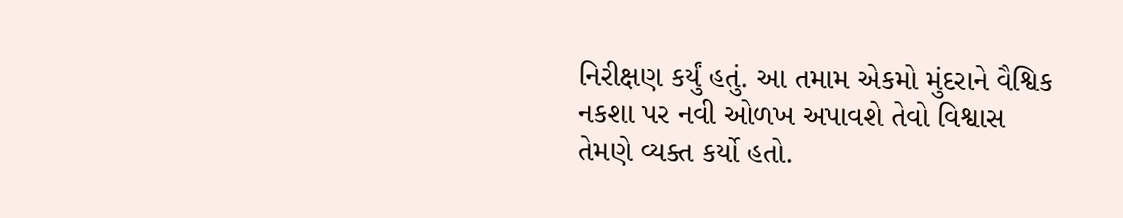નિરીક્ષણ કર્યું હતું. આ તમામ એકમો મુંદરાને વૈશ્વિક નકશા પર નવી ઓળખ અપાવશે તેવો વિશ્વાસ તેમણે વ્યક્ત કર્યો હતો.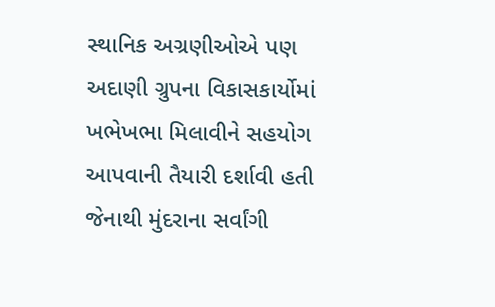સ્થાનિક અગ્રણીઓએ પણ અદાણી ગ્રુપના વિકાસકાર્યોમાં ખભેખભા મિલાવીને સહયોગ આપવાની તૈયારી દર્શાવી હતી જેનાથી મુંદરાના સર્વાંગી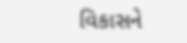વિકાસને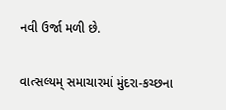નવી ઉર્જા મળી છે.


વાત્સલ્યમ્ સમાચારમાં મુંદરા-કચ્છના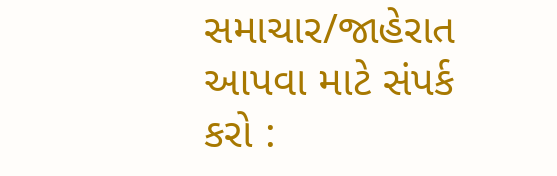સમાચાર/જાહેરાત આપવા માટે સંપર્ક કરો :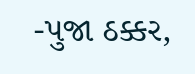-પુજા ઠક્કર,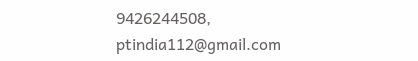9426244508,
ptindia112@gmail.com